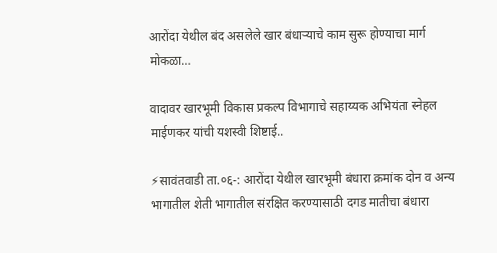आरोंदा येथील बंद असलेले खार बंधाऱ्याचे काम सुरू होण्याचा मार्ग मोकळा…

वादावर खारभूमी विकास प्रकल्प विभागाचे सहाय्यक अभियंता स्नेहल माईणकर यांची यशस्वी शिष्टाई..

⚡सावंतवाडी ता.०६-: आरोंदा येथील खारभूमी बंधारा क्रमांक दोन व अन्य भागातील शेती भागातील संरक्षित करण्यासाठी दगड मातीचा बंधारा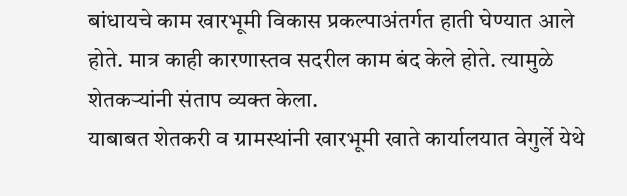बांधायचे काम खारभूमी विकास प्रकल्पाअंतर्गत हाती घेण्यात आले होते. मात्र काही कारणास्तव सदरील काम बंद केले होते. त्यामुळे शेतकऱ्यांनी संताप व्यक्त केला.
याबाबत शेतकरी व ग्रामस्थांनी खारभूमी खाते कार्यालयात वेगुर्ले येथे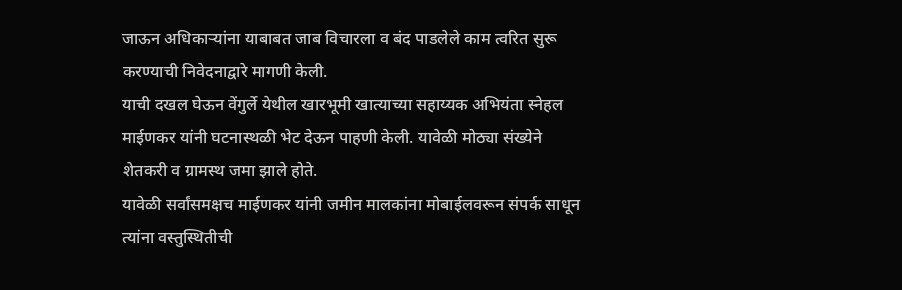जाऊन अधिकाऱ्यांना याबाबत जाब विचारला व बंद पाडलेले काम त्वरित सुरू करण्याची निवेदनाद्वारे मागणी केली.
याची दखल घेऊन वेंगुर्ले येथील खारभूमी खात्याच्या सहाय्यक अभियंता स्नेहल माईणकर यांनी घटनास्थळी भेट देऊन पाहणी केली. यावेळी मोठ्या संख्येने शेतकरी व ग्रामस्थ जमा झाले होते.
यावेळी सर्वांसमक्षच माईणकर यांनी जमीन मालकांना मोबाईलवरून संपर्क साधून त्यांना वस्तुस्थितीची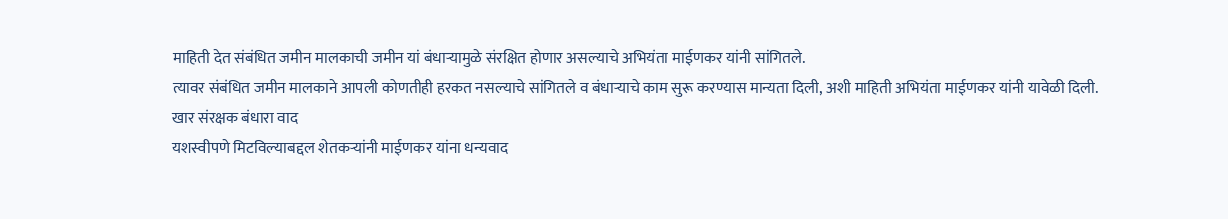माहिती देत संबंधित जमीन मालकाची जमीन यां बंधाऱ्यामुळे संरक्षित होणार असल्याचे अभियंता माईणकर यांनी सांगितले.
त्यावर संबंधित जमीन मालकाने आपली कोणतीही हरकत नसल्याचे सांगितले व बंधाऱ्याचे काम सुरू करण्यास मान्यता दिली, अशी माहिती अभियंता माईणकर यांनी यावेळी दिली.
खार संरक्षक बंधारा वाद
यशस्वीपणे मिटविल्याबद्दल शेतकऱ्यांनी माईणकर यांना धन्यवाद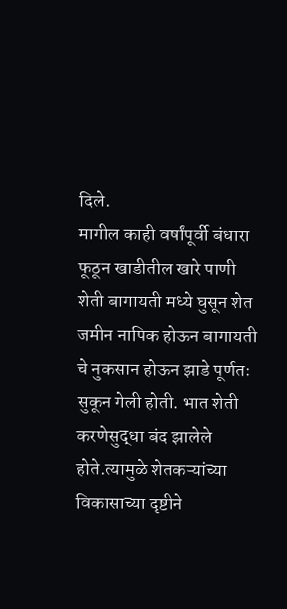दिले.
मागील काही वर्षांपूर्वी बंधारा फूठून खाडीतील खारे पाणी शेती बागायती मध्ये घुसून शेत जमीन नापिक होऊन बागायती चे नुकसान होऊन झाडे पूर्णतः सुकून गेली होती. भात शेती करणेसुद्धा बंद झालेले होते.त्यामुळे शेतकऱ्यांच्या विकासाच्या दृष्टीने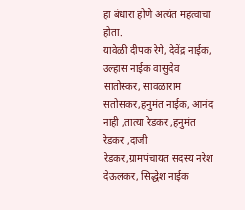हा बंधारा होणे अत्यंत महत्वाचा होता.
यावेळी दीपक रेगे, देवेंद्र नाईक, उल्हास नाईक वासुदेव सातोस्कर, सावळाराम सतोसकर,हनुमंत नाईक, आनंद नाही ,तात्या रेडकर ,हनुमंत रेडकर ,दाजी रेडकर,ग्रामपंचायत सदस्य नरेश देऊलकर, सिद्धेश नाईक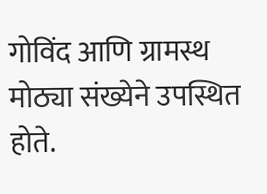गोविंद आणि ग्रामस्थ मोठ्या संख्येने उपस्थित होते.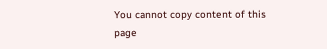You cannot copy content of this page